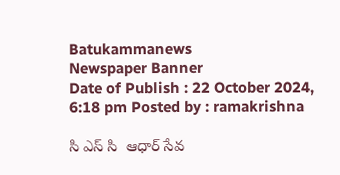Batukammanews
Newspaper Banner
Date of Publish : 22 October 2024, 6:18 pm Posted by : ramakrishna

సి ఎస్ సి  ఆధార్ సేవ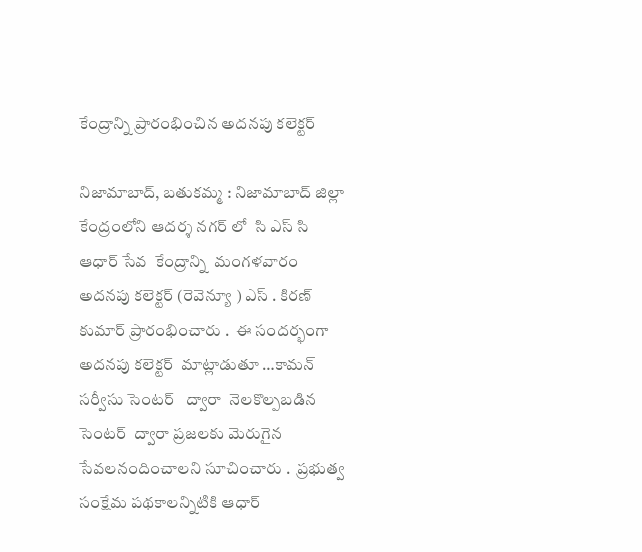కేంద్రాన్ని ప్రారంభించిన అదనపు కలెక్టర్

నిజామాబాద్, బతుకమ్మ : నిజామాబాద్ జిల్లా కేంద్రంలోని ఆదర్శ నగర్ లో  సి ఎస్ సి  ఆధార్ సేవ  కేంద్రాన్ని  మంగళవారం అదనపు కలెక్టర్ (రెవెన్యూ ) ఎస్ . కిరణ్  కుమార్ ప్రారంభించారు .  ఈ సందర్భంగా  అదనపు కలెక్టర్  మాట్లాడుతూ …కామన్ సర్వీసు సెంటర్   ద్వారా  నెలకొల్పబడిన సెంటర్  ద్వారా ప్రజలకు మెరుగైన సేవలనందించాలని సూచించారు .  ప్రభుత్వ సంక్షేమ పథకాలన్నిటికి ఆధార్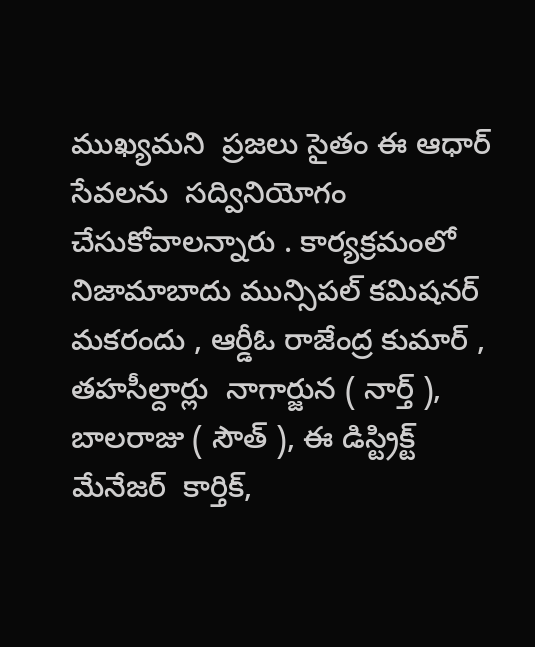ముఖ్యమని  ప్రజలు సైతం ఈ ఆధార్ సేవలను  సద్వినియోగం చేసుకోవాలన్నారు . కార్యక్రమంలో  నిజామాబాదు మున్సిపల్ కమిషనర్ మకరందు , ఆర్డీఓ రాజేంద్ర కుమార్ , తహసీల్దార్లు  నాగార్జున ( నార్త్ ), బాలరాజు ( సౌత్ ), ఈ డిస్ట్రిక్ట్ మేనేజర్  కార్తిక్,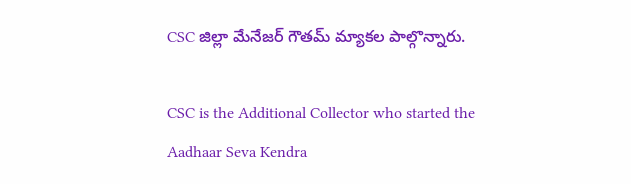CSC జిల్లా మేనేజర్ గౌతమ్ మ్యాకల పాల్గొన్నారు.

CSC is the Additional Collector who started the Aadhaar Seva Kendra